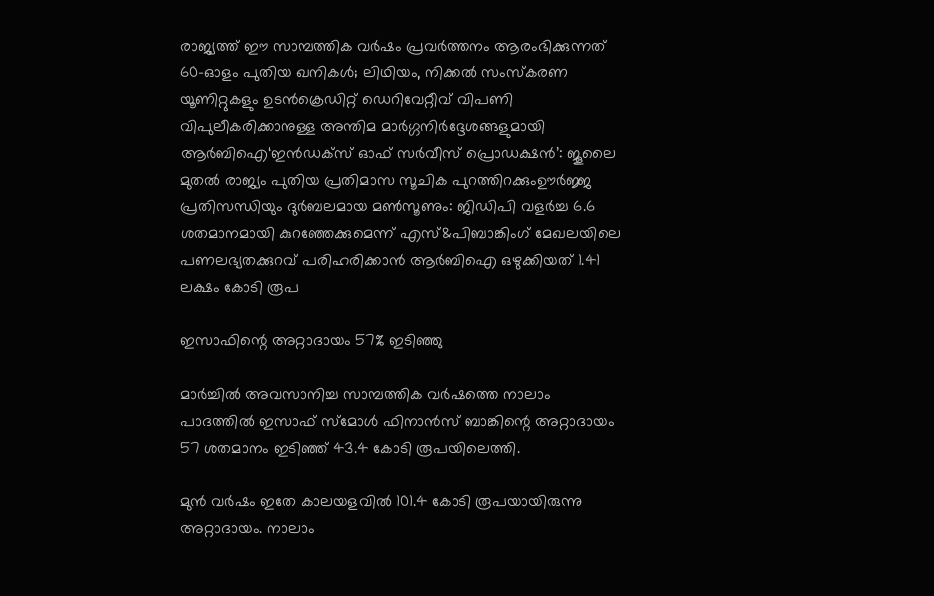രാജ്യത്ത് ഈ സാമ്പത്തിക വർഷം പ്രവർത്തനം ആരംഭിക്കുന്നത് 60-ഓളം പുതിയ ഖനികൾ; ലിഥിയം, നിക്കൽ സംസ്‌കരണ യൂണിറ്റുകളും ഉടൻക്രെഡിറ്റ് ഡെറിവേറ്റീവ് വിപണി വിപുലീകരിക്കാനുള്ള അന്തിമ മാർഗ്ഗനിർദ്ദേശങ്ങളുമായി ആർബിഐ‘ഇൻഡക്സ് ഓഫ് സർവീസ് പ്രൊഡക്ഷൻ’: ജൂലൈ മുതൽ രാജ്യം പുതിയ പ്രതിമാസ സൂചിക പുറത്തിറക്കുംഊർജ്ജ പ്രതിസന്ധിയും ദുർബലമായ മൺസൂണും: ജിഡിപി വളർച്ച 6.6 ശതമാനമായി കുറഞ്ഞേക്കുമെന്ന് എസ്&പിബാങ്കിംഗ് മേഖലയിലെ പണലഭ്യതക്കുറവ് പരിഹരിക്കാൻ ആർബിഐ ഒഴുക്കിയത് 1.41 ലക്ഷം കോടി രൂപ

ഇസാഫിന്റെ അറ്റാദായം 57% ഇടിഞ്ഞു

മാർച്ചിൽ അവസാനിച്ച സാമ്പത്തിക വർഷത്തെ നാലാം പാദത്തിൽ ഇസാഫ് സ്മോൾ ഫിനാൻസ് ബാങ്കിന്റെ അറ്റാദായം 57 ശതമാനം ഇടിഞ്ഞ് 43.4 കോടി രൂപയിലെത്തി.

മുൻ വർഷം ഇതേ കാലയളവിൽ 101.4 കോടി രൂപയായിരുന്നു അറ്റാദായം. നാലാം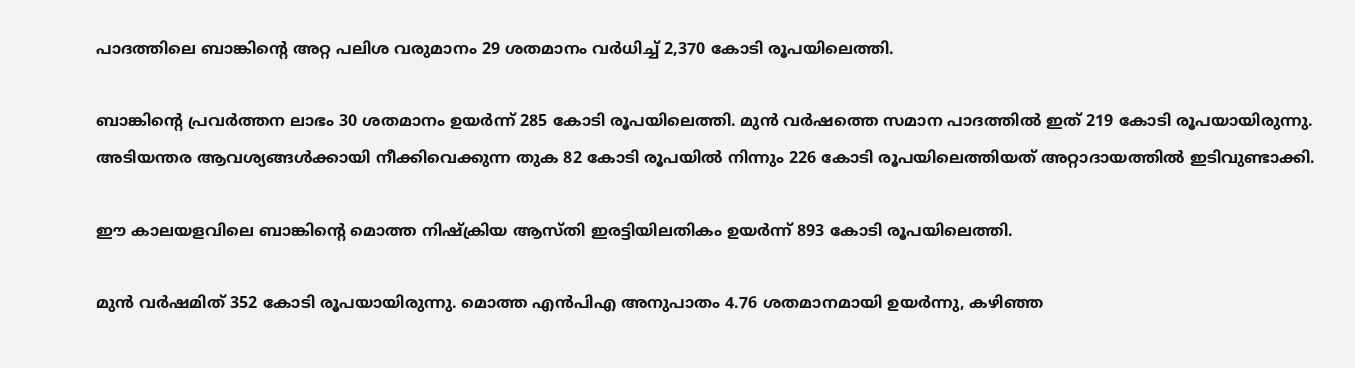പാദത്തിലെ ബാങ്കിന്റെ അറ്റ പലിശ വരുമാനം 29 ശതമാനം വർധിച്ച് 2,370 കോടി രൂപയിലെത്തി.

ബാങ്കിൻ്റെ പ്രവർത്തന ലാഭം 30 ശതമാനം ഉയർന്ന് 285 കോടി രൂപയിലെത്തി. മുൻ വർഷത്തെ സമാന പാദത്തിൽ ഇത് 219 കോടി രൂപയായിരുന്നു. അടിയന്തര ആവശ്യങ്ങൾക്കായി നീക്കിവെക്കുന്ന തുക 82 കോടി രൂപയിൽ നിന്നും 226 കോടി രൂപയിലെത്തിയത് അറ്റാദായത്തിൽ ഇടിവുണ്ടാക്കി.

ഈ കാലയളവിലെ ബാങ്കിന്റെ മൊത്ത നിഷ്‌ക്രിയ ആസ്തി ഇരട്ടിയിലതികം ഉയർന്ന് 893 കോടി രൂപയിലെത്തി.

മുൻ വർഷമിത് 352 കോടി രൂപയായിരുന്നു. മൊത്ത എൻപിഎ അനുപാതം 4.76 ശതമാനമായി ഉയർന്നു, കഴിഞ്ഞ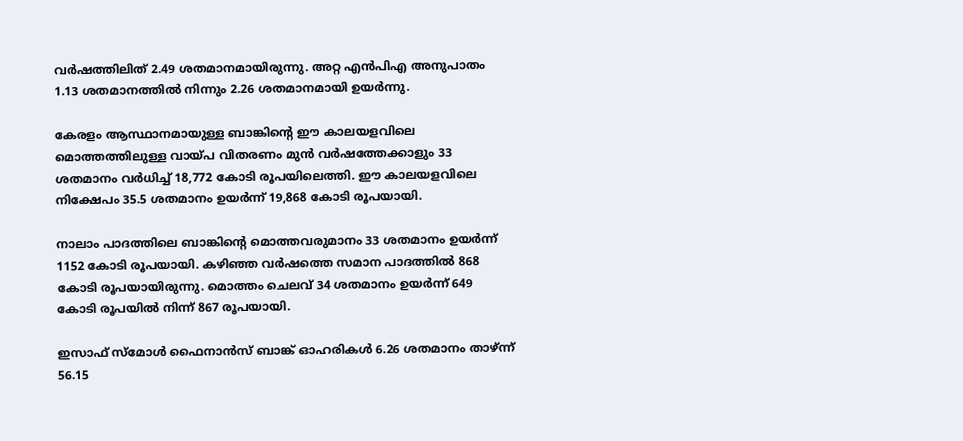വർഷത്തിലിത് 2.49 ശതമാനമായിരുന്നു. അറ്റ എൻപിഎ അനുപാതം 1.13 ശതമാനത്തിൽ നിന്നും 2.26 ശതമാനമായി ഉയർന്നു.

കേരളം ആസ്ഥാനമായുള്ള ബാങ്കിന്റെ ഈ കാലയളവിലെ മൊത്തത്തിലുള്ള വായ്പ വിതരണം മുൻ വർഷത്തേക്കാളും 33 ശതമാനം വർധിച്ച് 18,772 കോടി രൂപയിലെത്തി. ഈ കാലയളവിലെ നിക്ഷേപം 35.5 ശതമാനം ഉയർന്ന് 19,868 കോടി രൂപയായി.

നാലാം പാദത്തിലെ ബാങ്കിന്റെ മൊത്തവരുമാനം 33 ശതമാനം ഉയർന്ന് 1152 കോടി രൂപയായി. കഴിഞ്ഞ വർഷത്തെ സമാന പാദത്തിൽ 868 കോടി രൂപയായിരുന്നു. മൊത്തം ചെലവ് 34 ശതമാനം ഉയർന്ന് 649 കോടി രൂപയിൽ നിന്ന് 867 രൂപയായി.

ഇസാഫ് സ്‌മോൾ ഫൈനാൻസ് ബാങ്ക് ഓഹരികൾ 6.26 ശതമാനം താഴ്ന്ന് 56.15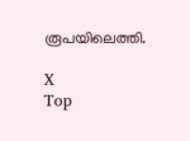രൂപയിലെത്തി.

X
Top